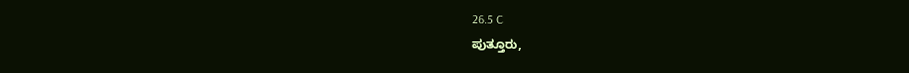26.5 C
ಪುತ್ತೂರು,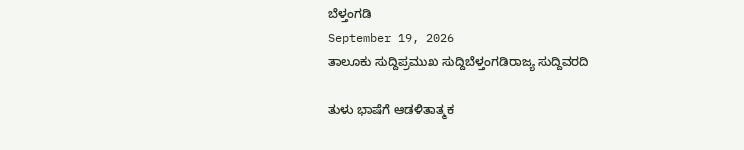ಬೆಳ್ತಂಗಡಿ
September 19, 2026
ತಾಲೂಕು ಸುದ್ದಿಪ್ರಮುಖ ಸುದ್ದಿಬೆಳ್ತಂಗಡಿರಾಜ್ಯ ಸುದ್ದಿವರದಿ

ತುಳು ಭಾಷೆಗೆ ಆಡಳಿತಾತ್ಮಕ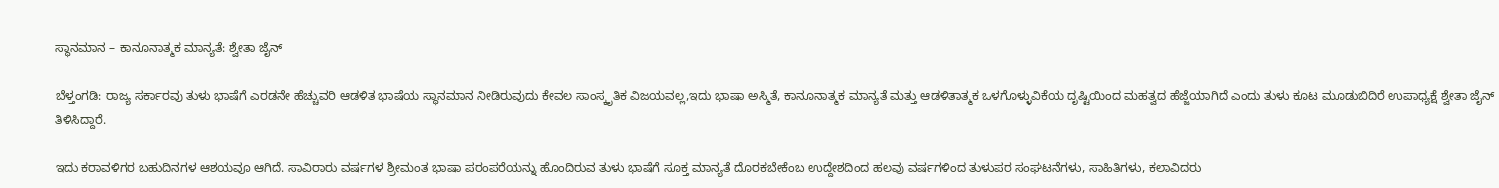ಸ್ಥಾನಮಾನ – ಕಾನೂನಾತ್ಮಕ ಮಾನ್ಯತೆ: ಶ್ವೇತಾ ಜೈನ್

ಬೆಳ್ತಂಗಡಿ: ರಾಜ್ಯ ಸರ್ಕಾರವು ತುಳು ಭಾಷೆಗೆ ಎರಡನೇ ಹೆಚ್ಚುವರಿ ಆಡಳಿತ ಭಾಷೆಯ ಸ್ಥಾನಮಾನ ನೀಡಿರುವುದು ಕೇವಲ ಸಾಂಸ್ಕೃತಿಕ ವಿಜಯವಲ್ಲ,ಇದು ಭಾಷಾ ಅಸ್ಮಿತೆ, ಕಾನೂನಾತ್ಮಕ ಮಾನ್ಯತೆ ಮತ್ತು ಆಡಳಿತಾತ್ಮಕ ಒಳಗೊಳ್ಳುವಿಕೆಯ ದೃಷ್ಟಿಯಿಂದ ಮಹತ್ವದ ಹೆಜ್ಜೆಯಾಗಿದೆ ಎಂದು ತುಳು ಕೂಟ ಮೂಡುಬಿದಿರೆ ಉಪಾಧ್ಯಕ್ಷೆ ಶ್ವೇತಾ ಜೈನ್ ತಿಳಿಸಿದ್ದಾರೆ.

ಇದು ಕರಾವಳಿಗರ ಬಹುದಿನಗಳ ಆಶಯವೂ ಆಗಿದೆ. ಸಾವಿರಾರು ವರ್ಷಗಳ ಶ್ರೀಮಂತ ಭಾಷಾ ಪರಂಪರೆಯನ್ನು ಹೊಂದಿರುವ ತುಳು ಭಾಷೆಗೆ ಸೂಕ್ತ ಮಾನ್ಯತೆ ದೊರಕಬೇಕೆಂಬ ಉದ್ದೇಶದಿಂದ ಹಲವು ವರ್ಷಗಳಿಂದ ತುಳುಪರ ಸಂಘಟನೆಗಳು, ಸಾಹಿತಿಗಳು, ಕಲಾವಿದರು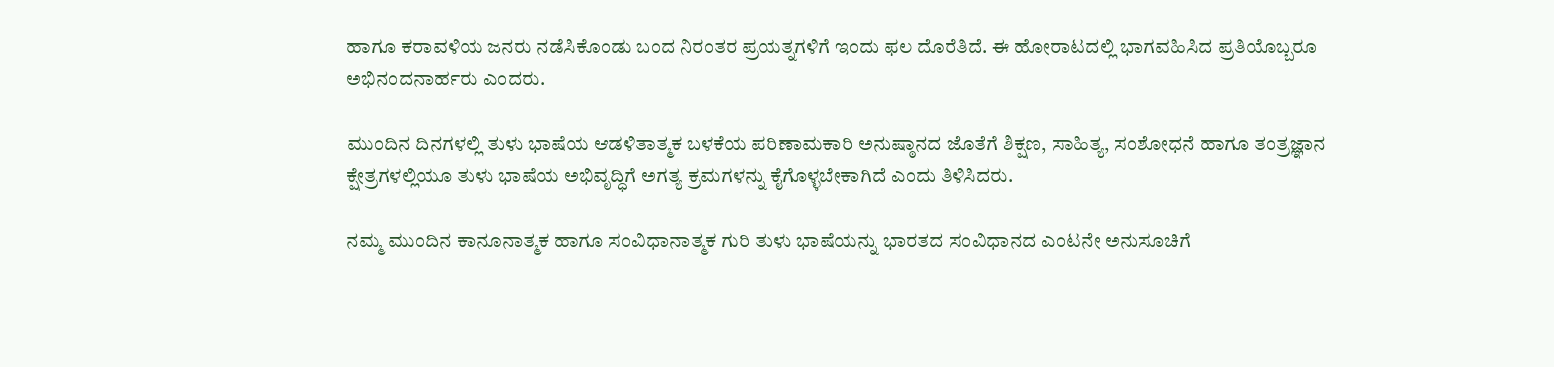ಹಾಗೂ ಕರಾವಳಿಯ ಜನರು ನಡೆಸಿಕೊಂಡು ಬಂದ ನಿರಂತರ ಪ್ರಯತ್ನಗಳಿಗೆ ಇಂದು ಫಲ ದೊರೆತಿದೆ. ಈ ಹೋರಾಟದಲ್ಲಿ ಭಾಗವಹಿಸಿದ ಪ್ರತಿಯೊಬ್ಬರೂ ಅಭಿನಂದನಾರ್ಹರು ಎಂದರು.

ಮುಂದಿನ ದಿನಗಳಲ್ಲಿ ತುಳು ಭಾಷೆಯ ಆಡಳಿತಾತ್ಮಕ ಬಳಕೆಯ ಪರಿಣಾಮಕಾರಿ ಅನುಷ್ಠಾನದ ಜೊತೆಗೆ ಶಿಕ್ಷಣ, ಸಾಹಿತ್ಯ, ಸಂಶೋಧನೆ ಹಾಗೂ ತಂತ್ರಜ್ಞಾನ ಕ್ಷೇತ್ರಗಳಲ್ಲಿಯೂ ತುಳು ಭಾಷೆಯ ಅಭಿವೃದ್ಧಿಗೆ ಅಗತ್ಯ ಕ್ರಮಗಳನ್ನು ಕೈಗೊಳ್ಳಬೇಕಾಗಿದೆ ಎಂದು ತಿಳಿಸಿದರು.

ನಮ್ಮ ಮುಂದಿನ ಕಾನೂನಾತ್ಮಕ ಹಾಗೂ ಸಂವಿಧಾನಾತ್ಮಕ ಗುರಿ ತುಳು ಭಾಷೆಯನ್ನು ಭಾರತದ ಸಂವಿಧಾನದ ಎಂಟನೇ ಅನುಸೂಚಿಗೆ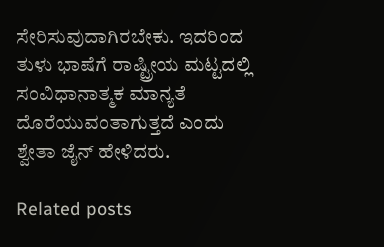ಸೇರಿಸುವುದಾಗಿರಬೇಕು. ಇದರಿಂದ ತುಳು ಭಾಷೆಗೆ ರಾಷ್ಟ್ರೀಯ ಮಟ್ಟದಲ್ಲಿ ಸಂವಿಧಾನಾತ್ಮಕ ಮಾನ್ಯತೆ ದೊರೆಯುವಂತಾಗುತ್ತದೆ ಎಂದು ಶ್ವೇತಾ ಜೈ‌ನ್ ಹೇಳಿದರು.

Related posts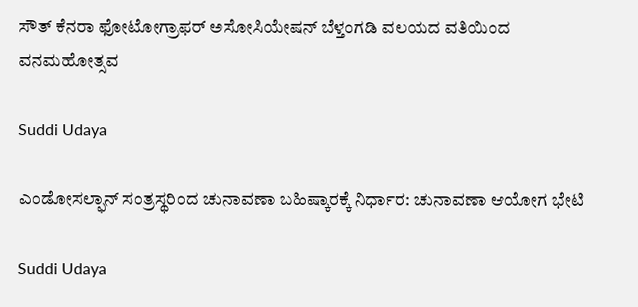ಸೌತ್ ಕೆನರಾ ಫೋಟೋಗ್ರಾಫರ್ ಅಸೋಸಿಯೇಷನ್ ಬೆಳ್ತಂಗಡಿ ವಲಯದ ವತಿಯಿಂದ ವನಮಹೋತ್ಸವ

Suddi Udaya

ಎಂಡೋಸಲ್ಫಾನ್ ಸಂತ್ರಸ್ಥರಿಂದ ಚುನಾವಣಾ ಬಹಿಷ್ಕಾರಕ್ಕೆ ನಿರ್ಧಾರ: ಚುನಾವಣಾ ಆಯೋಗ ಭೇಟಿ

Suddi Udaya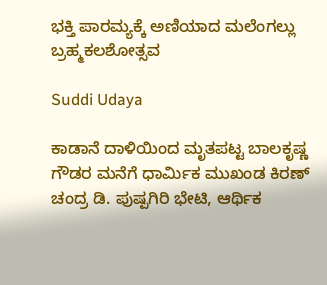ಭಕ್ತಿ ಪಾರಮ್ಯಕ್ಕೆ ಅಣಿಯಾದ ಮಲೆಂಗಲ್ಲು ಬ್ರಹ್ಮಕಲಶೋತ್ಸವ

Suddi Udaya

ಕಾಡಾನೆ ದಾಳಿಯಿಂದ ಮೃತಪಟ್ಟ ಬಾಲಕೃಷ್ಣ ಗೌಡರ ಮನೆಗೆ ಧಾರ್ಮಿಕ ಮುಖಂಡ ಕಿರಣ್ ಚಂದ್ರ ಡಿ. ಪುಷ್ಪಗಿರಿ ಭೇಟಿ, ಆರ್ಥಿಕ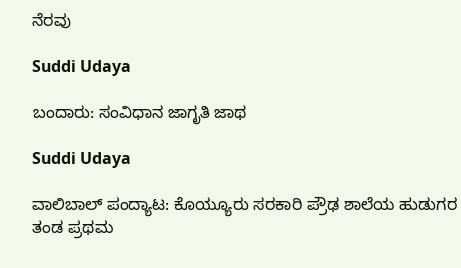ನೆರವು

Suddi Udaya

ಬಂದಾರು: ಸಂವಿಧಾನ ಜಾಗೃತಿ ಜಾಥ

Suddi Udaya

ವಾಲಿಬಾಲ್ ಪಂದ್ಯಾಟ: ಕೊಯ್ಯೂರು ಸರಕಾರಿ ಪ್ರೌಢ ಶಾಲೆಯ ಹುಡುಗರ ತಂಡ ಪ್ರಥಮ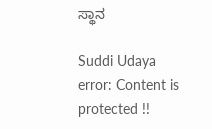ಸ್ಥಾನ

Suddi Udaya
error: Content is protected !!